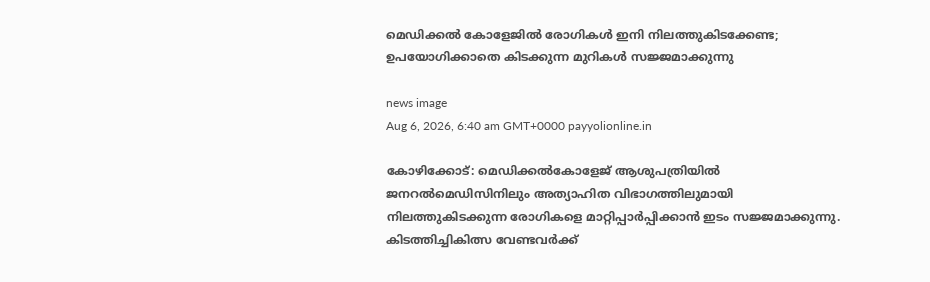മെഡിക്കൽ കോളേജിൽ രോഗികൾ ഇനി നിലത്തുകിടക്കേണ്ട; ഉപയോഗിക്കാതെ കിടക്കുന്ന മുറികൾ സജ്ജമാക്കുന്നു

news image
Aug 6, 2026, 6:40 am GMT+0000 payyolionline.in

കോഴിക്കോട്: മെഡിക്കൽകോളേജ് ആശുപത്രിയിൽ ജനറൽമെഡിസിനിലും അത്യാഹിത വിഭാഗത്തിലുമായി നിലത്തുകിടക്കുന്ന രോഗികളെ മാറ്റിപ്പാർപ്പിക്കാൻ ഇടം സജ്ജമാക്കുന്നു. കിടത്തിച്ചികിത്സ വേണ്ടവർക്ക്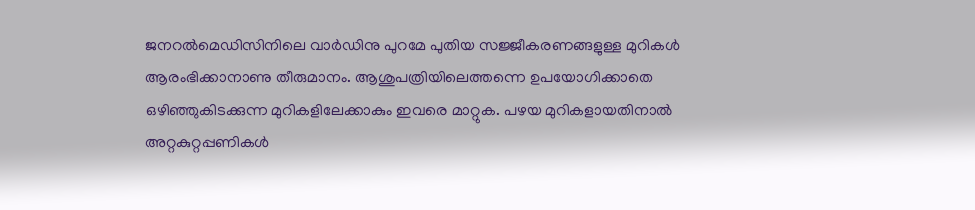ജനറൽമെഡിസിനിലെ വാർഡിനു പുറമേ പുതിയ സജ്ജീകരണങ്ങളുള്ള മുറികൾ ആരംഭിക്കാനാണു തീരുമാനം. ആശുപത്രിയിലെത്തന്നെ ഉപയോഗിക്കാതെ ഒഴിഞ്ഞുകിടക്കുന്ന മുറികളിലേക്കാകും ഇവരെ മാറ്റുക. പഴയ മുറികളായതിനാൽ അറ്റകുറ്റപ്പണികൾ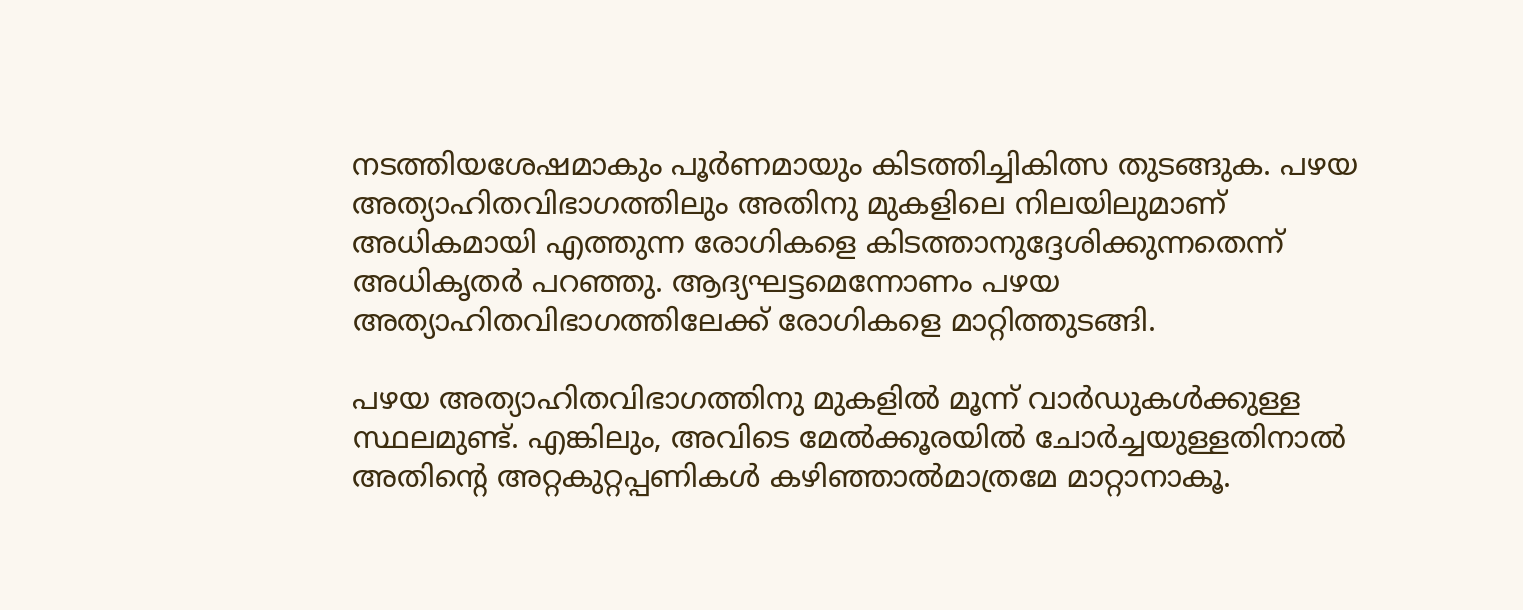നടത്തിയശേഷമാകും പൂർണമായും കിടത്തിച്ചികിത്സ തുടങ്ങുക. പഴയ അത്യാഹിതവിഭാഗത്തിലും അതിനു മുകളിലെ നിലയിലുമാണ് അധികമായി എത്തുന്ന രോഗികളെ കിടത്താനുദ്ദേശിക്കുന്നതെന്ന് അധികൃതർ പറഞ്ഞു. ആദ്യഘട്ടമെന്നോണം പഴയ അത്യാഹിതവിഭാഗത്തിലേക്ക് രോഗികളെ മാറ്റിത്തുടങ്ങി.

പഴയ അത്യാഹിതവിഭാഗത്തിനു മുകളിൽ മൂന്ന് വാർഡുകൾക്കുള്ള സ്ഥലമുണ്ട്. എങ്കിലും, അവിടെ മേൽക്കൂരയിൽ ചോർച്ചയുള്ളതിനാൽ അതിന്റെ അറ്റകുറ്റപ്പണികൾ കഴിഞ്ഞാൽമാത്രമേ മാറ്റാനാകൂ.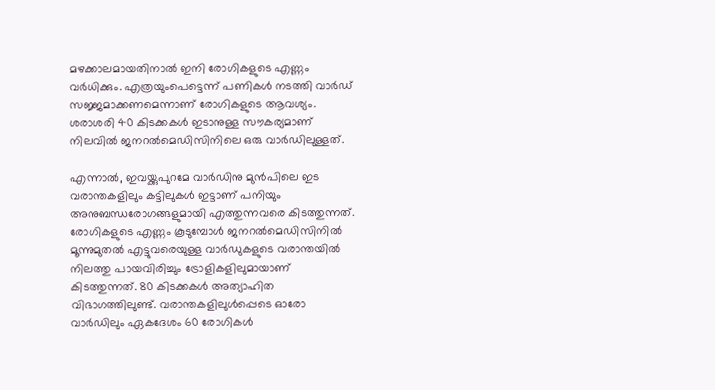മഴക്കാലമായതിനാൽ ഇനി രോഗികളുടെ എണ്ണം വർധിക്കും. എത്രയുംപെട്ടെന്ന് പണികൾ നടത്തി വാർഡ് സജ്ജമാക്കണമെന്നാണ് രോഗികളുടെ ആവശ്യം. ശരാശരി 40 കിടക്കകൾ ഇടാനുള്ള സൗകര്യമാണ് നിലവിൽ ജനറൽമെഡിസിനിലെ ഒരു വാർഡിലുള്ളത്.

എന്നാൽ, ഇവയ്ക്കുപുറമേ വാർഡിനു മുൻപിലെ ഇട വരാന്തകളിലും കട്ടിലുകൾ ഇട്ടാണ് പനിയും അനുബന്ധരോഗങ്ങളുമായി എത്തുന്നവരെ കിടത്തുന്നത്. രോഗികളുടെ എണ്ണം കൂടുമ്പോൾ ജനറൽമെഡിസിനിൽ മൂന്നുമുതൽ എട്ടുവരെയുള്ള വാർഡുകളുടെ വരാന്തയിൽ നിലത്തു പായവിരിച്ചും ട്രോളികളിലുമായാണ് കിടത്തുന്നത്. 80 കിടക്കകൾ അത്യാഹിത വിഭാഗത്തിലുണ്ട്. വരാന്തകളിലുൾപ്പെടെ ഓരോ വാർഡിലും ഏകദേശം 60 രോഗികൾ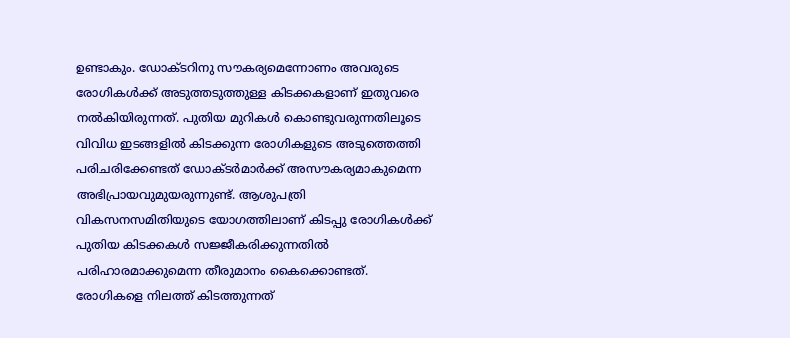ഉണ്ടാകും. ഡോക്ടറിനു സൗകര്യമെന്നോണം അവരുടെ രോഗികൾക്ക് അടുത്തടുത്തുള്ള കിടക്കകളാണ് ഇതുവരെ നൽകിയിരുന്നത്. പുതിയ മുറികൾ കൊണ്ടുവരുന്നതിലൂടെ വിവിധ ഇടങ്ങളിൽ കിടക്കുന്ന രോഗികളുടെ അടുത്തെത്തി പരിചരിക്കേണ്ടത് ഡോക്ടർമാർക്ക് അസൗകര്യമാകുമെന്ന അഭിപ്രായവുമുയരുന്നുണ്ട്. ആശുപത്രി വികസനസമിതിയുടെ യോഗത്തിലാണ് കിടപ്പു രോഗികൾക്ക് പുതിയ കിടക്കകൾ സജ്ജീകരിക്കുന്നതിൽ പരിഹാരമാക്കുമെന്ന തീരുമാനം കൈക്കൊണ്ടത്. രോഗികളെ നിലത്ത് കിടത്തുന്നത്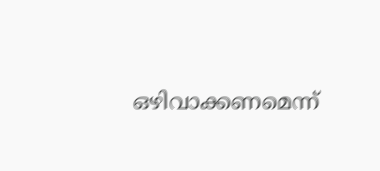ഒഴിവാക്കണമെന്ന്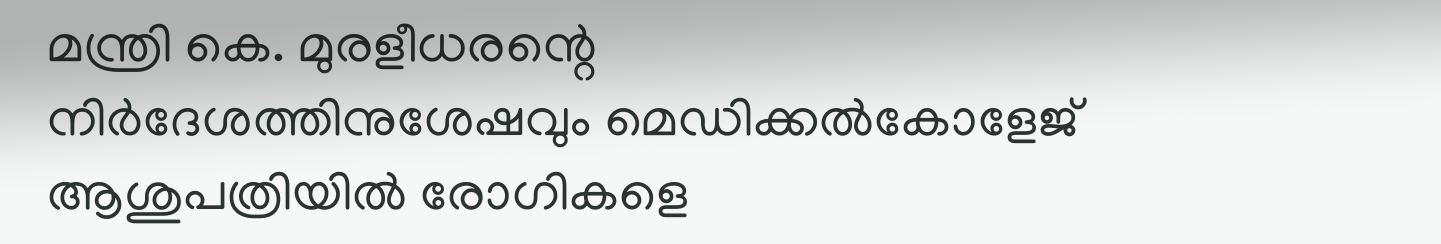മന്ത്രി കെ. മുരളീധരന്റെ നിർദേശത്തിനുശേഷവും മെഡിക്കൽകോളേജ് ആശുപത്രിയിൽ രോഗികളെ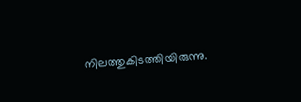നിലത്തുകിടത്തിയിരുന്നു.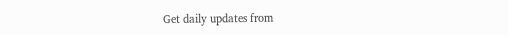Get daily updates from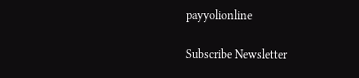payyolionline

Subscribe Newsletter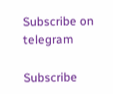Subscribe on telegram

Subscribe